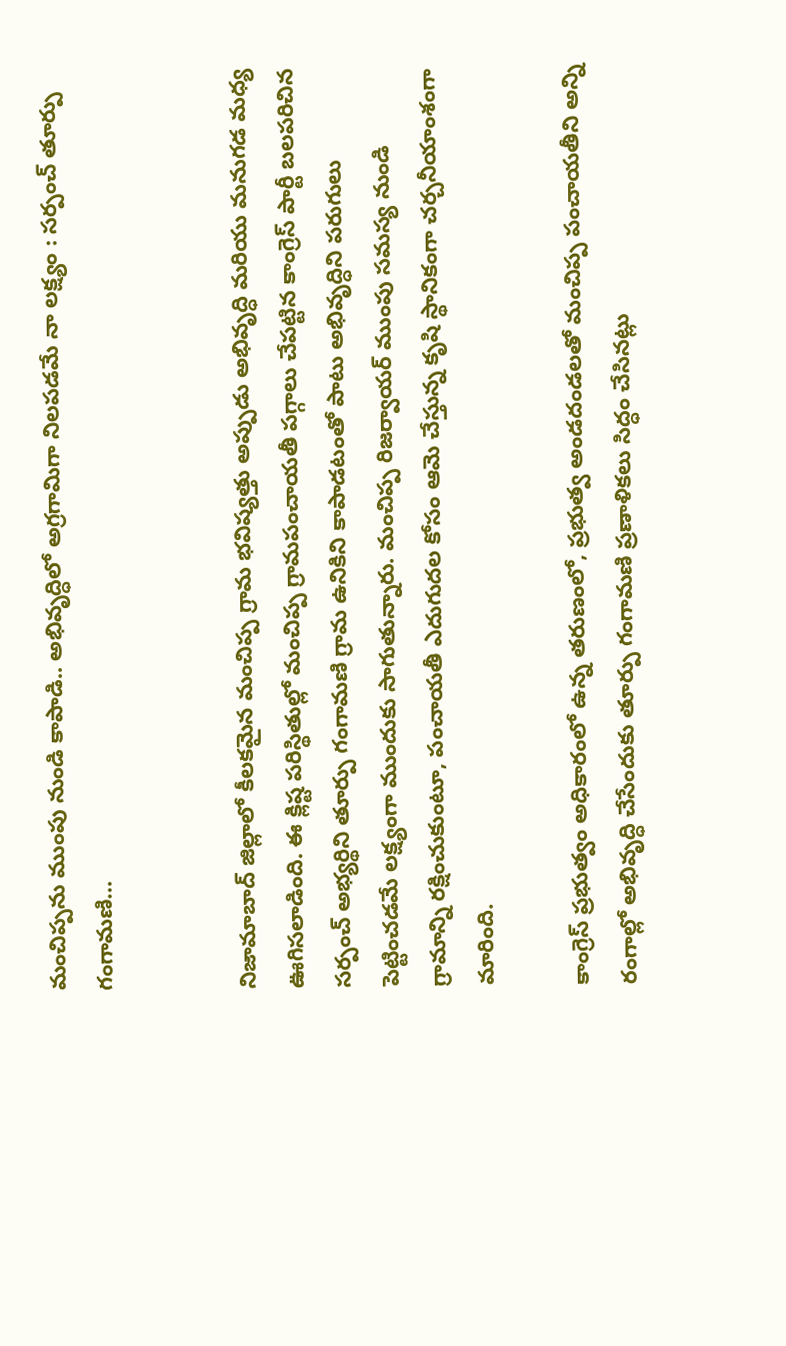మంచిప్పను ముంపు నుండి కాపాడి.. అభివృద్ధిలో అగ్రగామిగా నిలపడమే నా లక్ష్యం : సర్పంచ్ తూర్పు గంగామణి…


నిజామాబాద్ జిల్లాలో కీలకమైన మంచిప్ప గ్రామ భవిష్యత్తు అప్పుడు అభివృద్ధి మరియు మనుగడ మధ్య ఊగిసలాడింది. ఈ క్లిష్ట పరిస్థితుల్లో మంచిప్ప గ్రామపంచాయతీ పగ్గాలు చేపట్టిన కాంగ్రెస్ పార్టీ బలపరిచిన సర్పంచ్ అభ్యర్థిని తూర్పు గంగామణి గ్రామ ఉనికిని కాపాడటంతో పాటు అభివృద్ధిని పరుగులు పెట్టించడమే లక్ష్యంగా ముందుకు సాగుతున్నారు. మంచిప్ప రిజర్వాయర్ ముంపు సమస్య నుండి గ్రామాన్ని రక్షించుకుంటూ, పంచాయతీ ఎదుగుదల కోసం ఆమె చేస్తున్న కృషి స్థానికంగా చర్చనీయాంశంగా మారింది.

కాంగ్రెస్ ప్రభుత్వం అధికారంలో ఉన్న తరుణంలో, ప్రభుత్వ అండదండలతో మంచిప్ప పంచాయతీని అన్ని రంగాల్లో అభివృద్ధి చేసేందుకు తూర్పు గంగామణి ప్రణాళికలు సిద్ధం చేసినట్లు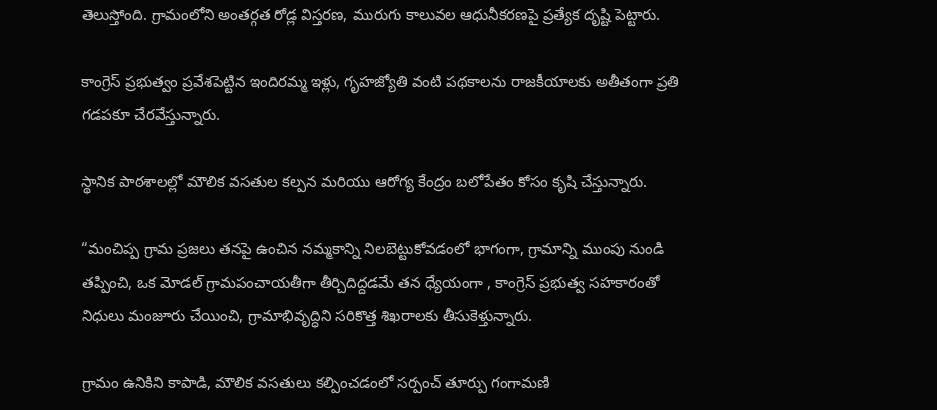తెలుస్తోంది. గ్రామంలోని అంతర్గత రోడ్ల విస్తరణ, మురుగు కాలువల ఆధునీకరణపై ప్రత్యేక దృష్టి పెట్టారు.

కాంగ్రెస్ ప్రభుత్వం ప్రవేశపెట్టిన ఇందిరమ్మ ఇళ్లు, గృహజ్యోతి వంటి పథకాలను రాజకీయాలకు అతీతంగా ప్రతి గడపకూ చేరవేస్తున్నారు.

స్థానిక పాఠశాలల్లో మౌలిక వసతుల కల్పన మరియు ఆరోగ్య కేంద్రం బలోపేతం కోసం కృషి చేస్తున్నారు.

“మంచిప్ప గ్రామ ప్రజలు తనపై ఉంచిన నమ్మకాన్ని నిలబెట్టుకోవడంలో భాగంగా, గ్రామాన్ని ముంపు నుండి తప్పించి, ఒక మోడల్ గ్రామపంచాయతీగా తీర్చిదిద్దడమే తన ధ్యేయంగా , కాంగ్రెస్ ప్రభుత్వ సహకారంతో నిధులు మంజూరు చేయించి, గ్రామాభివృద్ధిని సరికొత్త శిఖరాలకు తీసుకెళ్తున్నారు.

గ్రామం ఉనికిని కాపాడి, మౌలిక వసతులు కల్పించడంలో సర్పంచ్ తూర్పు గంగామణి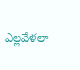ఎల్లవేళలా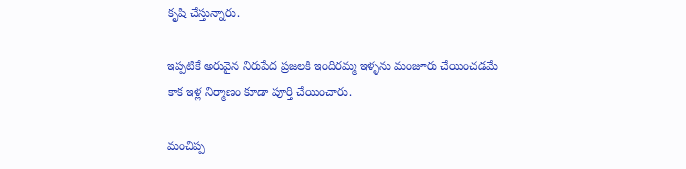కృషి చేస్తున్నారు.

ఇప్పటికే అరువైన నిరుపేద ప్రజలకి ఇందిరమ్మ ఇళ్ళను మంజూరు చేయించడమే కాక ఇళ్ల నిర్మాణం కూడా పూర్తి చేయించారు.

మంచిప్ప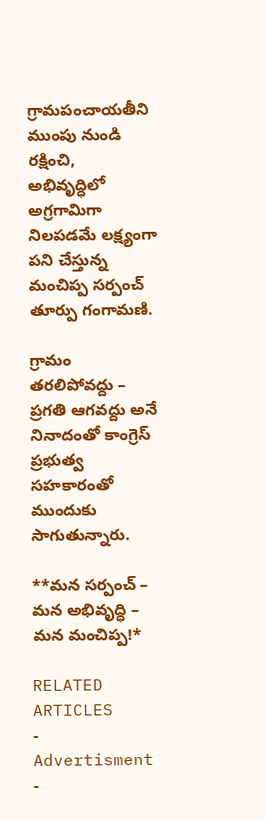గ్రామపంచాయతీని ముంపు నుండి రక్షించి, అభివృద్ధిలో అగ్రగామిగా నిలపడమే లక్ష్యంగా పని చేస్తున్న మంచిప్ప సర్పంచ్ తూర్పు గంగామణి.

గ్రామం తరలిపోవద్దు – ప్రగతి ఆగవద్దు అనే నినాదంతో కాంగ్రెస్ ప్రభుత్వ సహకారంతో ముందుకు సాగుతున్నారు.

**మన సర్పంచ్ – మన అభివృద్ధి – మన మంచిప్ప!*

RELATED ARTICLES
- Advertisment -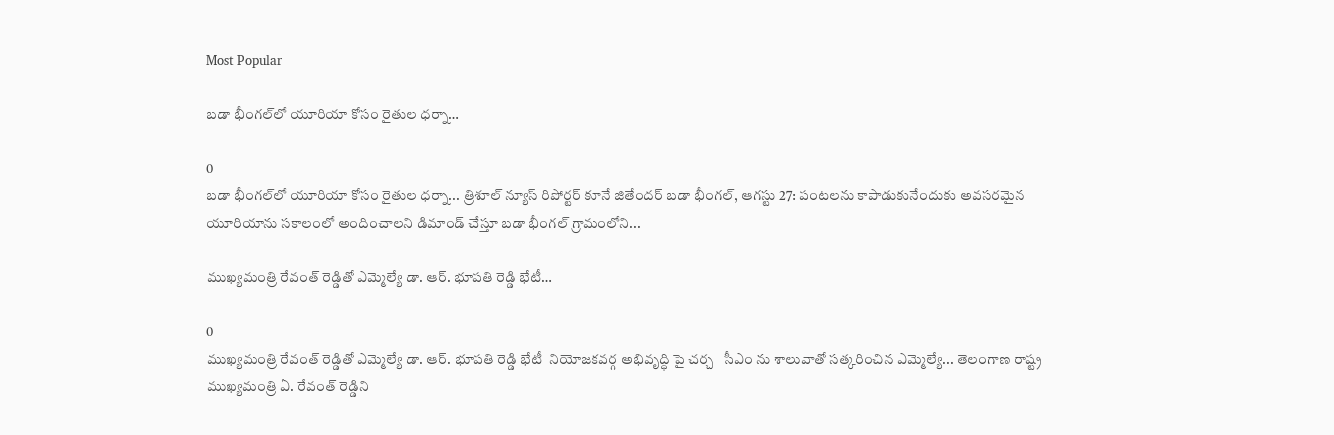Most Popular

బడా భీంగల్‌లో యూరియా కోసం రైతుల ధర్నా…

0
బడా భీంగల్‌లో యూరియా కోసం రైతుల ధర్నా... త్రిశూల్ న్యూస్ రిపోర్టర్ కూనే జితేందర్ బడా భీంగల్, ఆగస్టు 27: పంటలను కాపాడుకునేందుకు అవసరమైన యూరియాను సకాలంలో అందించాలని డిమాండ్ చేస్తూ బడా భీంగల్ గ్రామంలోని...

ముఖ్యమంత్రి రేవంత్ రెడ్డితో ఎమ్మెల్యే డా. ఆర్. భూపతి రెడ్డి భేటీ…

0
ముఖ్యమంత్రి రేవంత్ రెడ్డితో ఎమ్మెల్యే డా. ఆర్. భూపతి రెడ్డి భేటీ  నియోజకవర్గ అభివృద్ధి పై చర్చ   సీఎం ను శాలువాతో సత్కరించిన ఎమ్మెల్యే... తెలంగాణ రాష్ట్ర ముఖ్యమంత్రి ఏ. రేవంత్ రెడ్డిని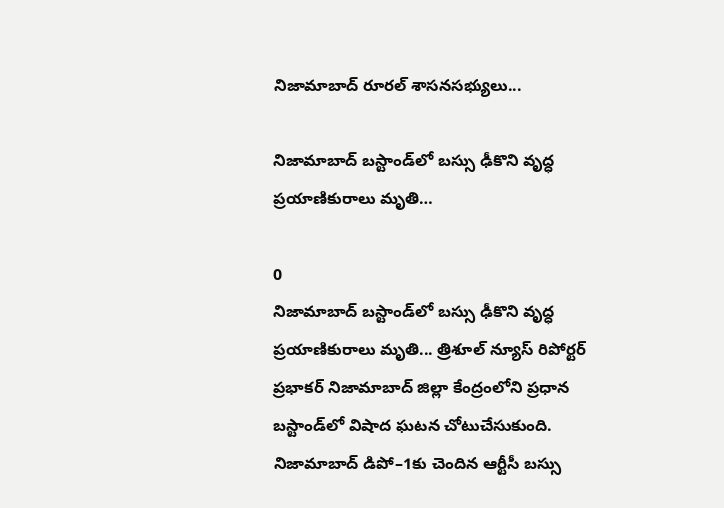నిజామాబాద్ రూరల్ శాసనసభ్యులు...

నిజామాబాద్ బస్టాండ్‌లో బస్సు ఢీకొని వృద్ధ ప్రయాణికురాలు మృతి…

0
నిజామాబాద్ బస్టాండ్‌లో బస్సు ఢీకొని వృద్ధ ప్రయాణికురాలు మృతి... త్రిశూల్ న్యూస్ రిపోర్టర్ ప్రభాకర్ నిజామాబాద్ జిల్లా కేంద్రంలోని ప్రధాన బస్టాండ్‌లో విషాద ఘటన చోటుచేసుకుంది. నిజామాబాద్ డిపో–1కు చెందిన ఆర్టీసీ బస్సు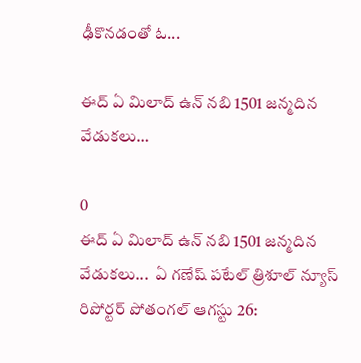ఢీకొనడంతో ఓ...

ఈద్ ఏ మిలాద్ ఉన్ నబి 1501 జన్మదిన వేడుకలు…

0
ఈద్ ఏ మిలాద్ ఉన్ నబి 1501 జన్మదిన వేడుకలు...  ఏ గణేష్ పటేల్ త్రిశూల్ న్యూస్ రిపోర్టర్ పోతంగల్ ఆగస్టు 26: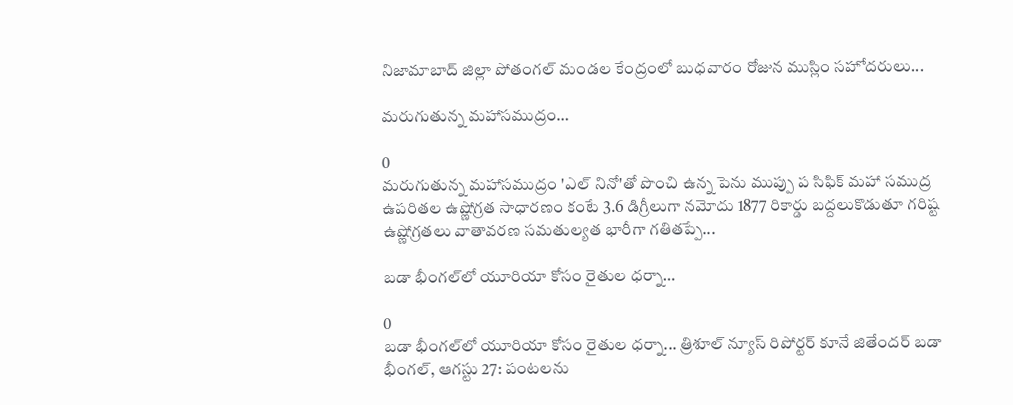నిజామాబాద్ జిల్లా పోతంగల్ మండల కేంద్రంలో బుధవారం రోజున ముస్లిం సహోదరులు...

మరుగుతున్న మహాసముద్రం…

0
మరుగుతున్న మహాసముద్రం 'ఎల్ నినో'తో పొంచి ఉన్న పెను ముప్పు ప సిఫిక్ మహా సముద్ర ఉపరితల ఉష్ణోగ్రత సాధారణం కంటే 3.6 డిగ్రీలుగా నమోదు 1877 రికార్డు బద్దలుకొడుతూ గరిష్ట ఉష్ణోగ్రతలు వాతావరణ సమతుల్యత భారీగా గతితప్పే...

బడా భీంగల్‌లో యూరియా కోసం రైతుల ధర్నా…

0
బడా భీంగల్‌లో యూరియా కోసం రైతుల ధర్నా... త్రిశూల్ న్యూస్ రిపోర్టర్ కూనే జితేందర్ బడా భీంగల్, ఆగస్టు 27: పంటలను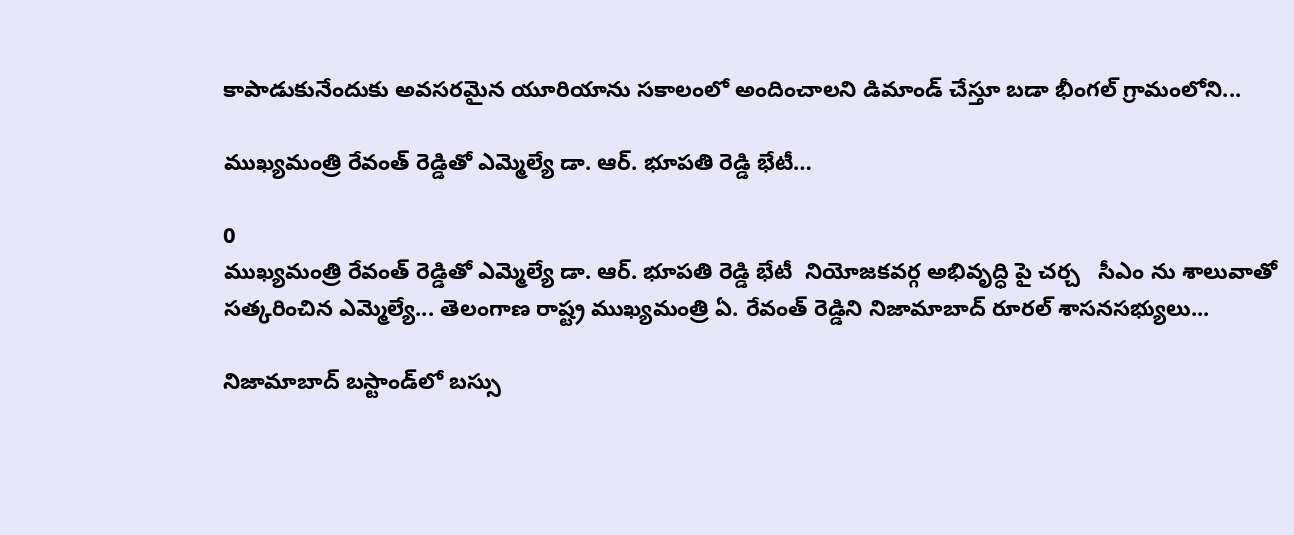కాపాడుకునేందుకు అవసరమైన యూరియాను సకాలంలో అందించాలని డిమాండ్ చేస్తూ బడా భీంగల్ గ్రామంలోని...

ముఖ్యమంత్రి రేవంత్ రెడ్డితో ఎమ్మెల్యే డా. ఆర్. భూపతి రెడ్డి భేటీ…

0
ముఖ్యమంత్రి రేవంత్ రెడ్డితో ఎమ్మెల్యే డా. ఆర్. భూపతి రెడ్డి భేటీ  నియోజకవర్గ అభివృద్ధి పై చర్చ   సీఎం ను శాలువాతో సత్కరించిన ఎమ్మెల్యే... తెలంగాణ రాష్ట్ర ముఖ్యమంత్రి ఏ. రేవంత్ రెడ్డిని నిజామాబాద్ రూరల్ శాసనసభ్యులు...

నిజామాబాద్ బస్టాండ్‌లో బస్సు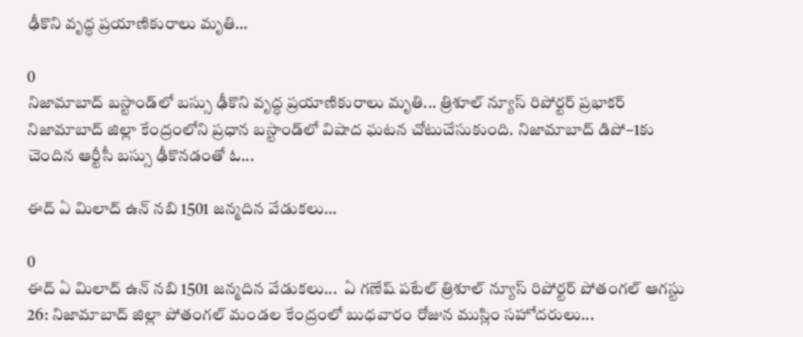ఢీకొని వృద్ధ ప్రయాణికురాలు మృతి…

0
నిజామాబాద్ బస్టాండ్‌లో బస్సు ఢీకొని వృద్ధ ప్రయాణికురాలు మృతి... త్రిశూల్ న్యూస్ రిపోర్టర్ ప్రభాకర్ నిజామాబాద్ జిల్లా కేంద్రంలోని ప్రధాన బస్టాండ్‌లో విషాద ఘటన చోటుచేసుకుంది. నిజామాబాద్ డిపో–1కు చెందిన ఆర్టీసీ బస్సు ఢీకొనడంతో ఓ...

ఈద్ ఏ మిలాద్ ఉన్ నబి 1501 జన్మదిన వేడుకలు…

0
ఈద్ ఏ మిలాద్ ఉన్ నబి 1501 జన్మదిన వేడుకలు...  ఏ గణేష్ పటేల్ త్రిశూల్ న్యూస్ రిపోర్టర్ పోతంగల్ ఆగస్టు 26: నిజామాబాద్ జిల్లా పోతంగల్ మండల కేంద్రంలో బుధవారం రోజున ముస్లిం సహోదరులు...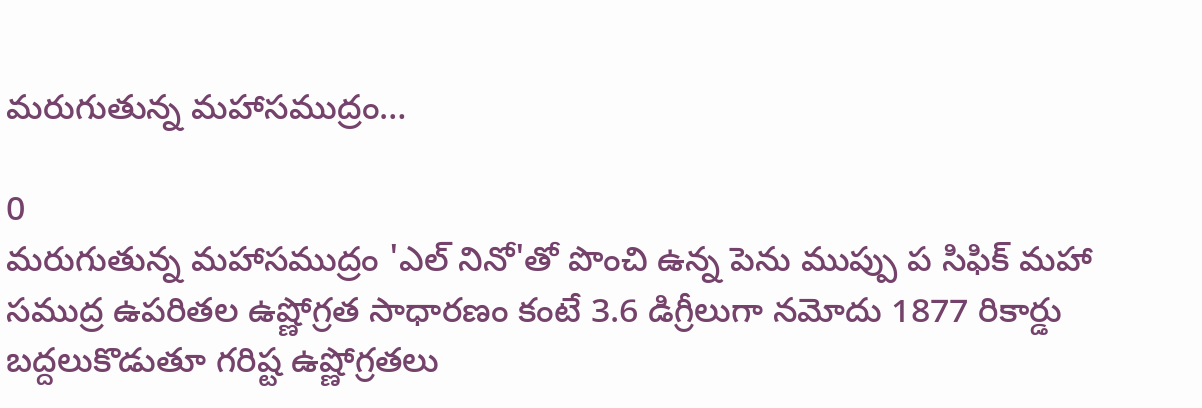మరుగుతున్న మహాసముద్రం…

0
మరుగుతున్న మహాసముద్రం 'ఎల్ నినో'తో పొంచి ఉన్న పెను ముప్పు ప సిఫిక్ మహా సముద్ర ఉపరితల ఉష్ణోగ్రత సాధారణం కంటే 3.6 డిగ్రీలుగా నమోదు 1877 రికార్డు బద్దలుకొడుతూ గరిష్ట ఉష్ణోగ్రతలు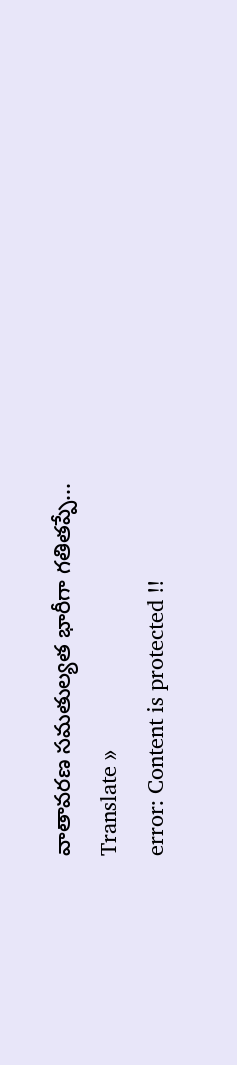వాతావరణ సమతుల్యత భారీగా గతితప్పే...
Translate »
error: Content is protected !!